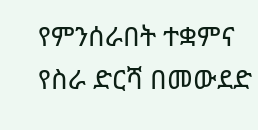የምንሰራበት ተቋምና የስራ ድርሻ በመውደድ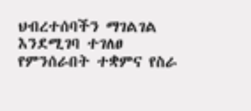ህብረተሰባችን ማገልገል እንደሚገባ ተገለፀ
የምንሰራበት ተቋምና የስራ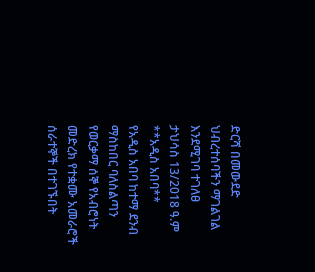ድርሻ በመውደድ ህብረተሰባችን ማገልገል እንደሚገባ ተገለፀ
ታህሳስ 13/2018 ዓ.ም
**አዲስ አበባ**
የአዲስ አበባ ከተማ ደንብ ማስከበር ባለስልጣን የወርቃማ ሰኞ የአብሮነት መድረክ የተቋሙ አመራሮች ሰራተኞች በተገኙበት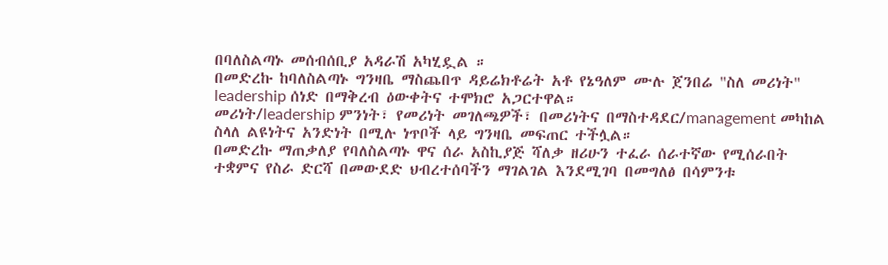በባለስልጣኑ መሰብሰቢያ አዳራሽ አካሂዷል ።
በመድረኩ ከባለስልጣኑ ግንዛቤ ማስጨበጥ ዳይሬክቶሬት አቶ የኔዓለም ሙሉ ጀንበሬ "ስለ መሪነት" leadership ሰነድ በማቅረብ ዕውቀትና ተሞክሮ አጋርተዋል።
መሪነት/leadership ምንነት፣ የመሪነት መገለጫዎች፣ በመሪነትና በማስተዳደር/management መካከል ስላለ ልዩነትና አንድነት በሚሉ ነጥቦች ላይ ግንዛቤ መፍጠር ተችሏል።
በመድረኩ ማጠቃለያ የባለስልጣኑ ዋና ሰራ አስኪያጅ ሻለቃ ዘሪሁን ተፈራ ሰራተኛው የሚሰራበት ተቋምና የስራ ድርሻ በመውደድ ህብረተሰባችን ማገልገል እንደሚገባ በመግለፅ በሳምንቱ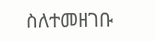ስለተመዘገቡ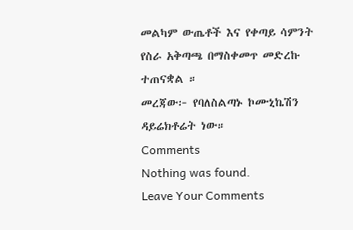መልካም ውጤቶች እና የቀጣይ ሳምንት የስራ አቅጣጫ በማስቀመጥ መድረኩ ተጠናቋል ።
መረጃው፦ የባለስልጣኑ ኮሙኒኬሽን ዳይሬክቶሬት ነው።
Comments
Nothing was found.
Leave Your Comments